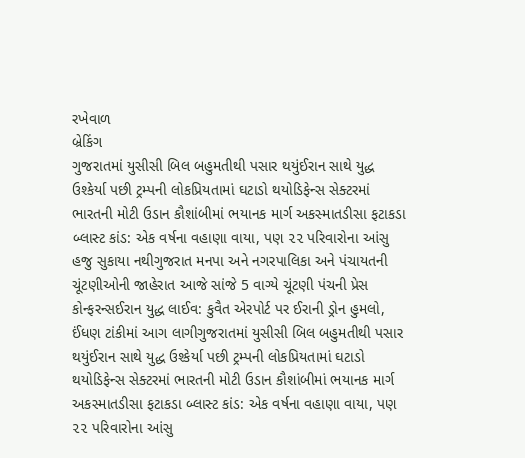રખેવાળ
બ્રેકિંગ
ગુજરાતમાં યુસીસી બિલ બહુમતીથી પસાર થયુંઈરાન સાથે યુદ્ધ ઉશ્કેર્યા પછી ટ્રમ્પની લોકપ્રિયતામાં ઘટાડો થયોડિફેન્સ સેક્ટરમાં ભારતની મોટી ઉડાન કૌશાંબીમાં ભયાનક માર્ગ અકસ્માતડીસા ફટાકડા બ્લાસ્ટ કાંડ: એક વર્ષના વહાણા વાયા, પણ ૨૨ પરિવારોના આંસુ હજુ સુકાયા નથીગુજરાત મનપા અને નગરપાલિકા અને પંચાયતની ચૂંટણીઓની જાહેરાત આજે સાંજે 5 વાગ્યે ચૂંટણી પંચની પ્રેસ કોન્ફરન્સઈરાન યુદ્ધ લાઈવ: કુવૈત એરપોર્ટ પર ઈરાની ડ્રોન હુમલો, ઈંધણ ટાંકીમાં આગ લાગીગુજરાતમાં યુસીસી બિલ બહુમતીથી પસાર થયુંઈરાન સાથે યુદ્ધ ઉશ્કેર્યા પછી ટ્રમ્પની લોકપ્રિયતામાં ઘટાડો થયોડિફેન્સ સેક્ટરમાં ભારતની મોટી ઉડાન કૌશાંબીમાં ભયાનક માર્ગ અકસ્માતડીસા ફટાકડા બ્લાસ્ટ કાંડ: એક વર્ષના વહાણા વાયા, પણ ૨૨ પરિવારોના આંસુ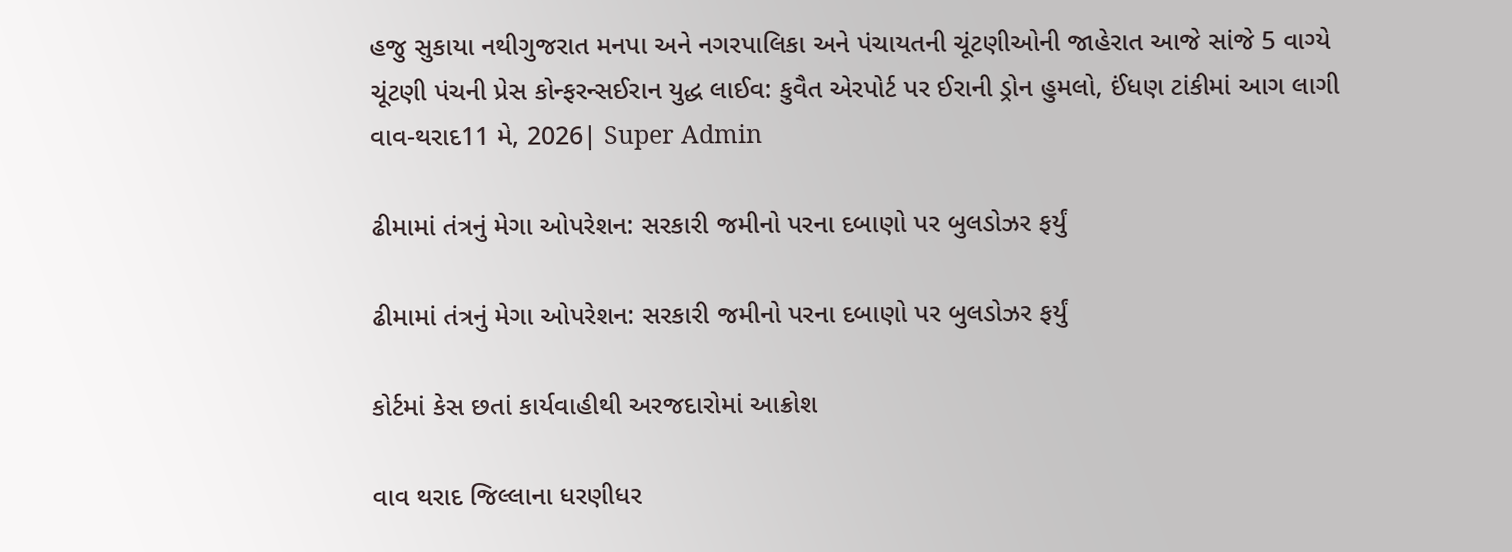હજુ સુકાયા નથીગુજરાત મનપા અને નગરપાલિકા અને પંચાયતની ચૂંટણીઓની જાહેરાત આજે સાંજે 5 વાગ્યે ચૂંટણી પંચની પ્રેસ કોન્ફરન્સઈરાન યુદ્ધ લાઈવ: કુવૈત એરપોર્ટ પર ઈરાની ડ્રોન હુમલો, ઈંધણ ટાંકીમાં આગ લાગી
વાવ-થરાદ11 મે, 2026| Super Admin

ઢીમામાં તંત્રનું મેગા ઓપરેશન: સરકારી જમીનો પરના દબાણો પર બુલડોઝર ફર્યું

ઢીમામાં તંત્રનું મેગા ઓપરેશન: સરકારી જમીનો પરના દબાણો પર બુલડોઝર ફર્યું

કોર્ટમાં કેસ છતાં કાર્યવાહીથી અરજદારોમાં આક્રોશ

વાવ થરાદ જિલ્લાના ધરણીધર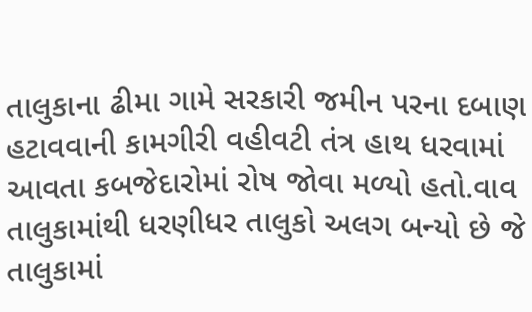તાલુકાના ઢીમા ગામે સરકારી જમીન પરના દબાણ હટાવવાની કામગીરી વહીવટી તંત્ર હાથ ધરવામાં આવતા કબજેદારોમાં રોષ જોવા મળ્યો હતો.વાવ તાલુકામાંથી ધરણીધર તાલુકો અલગ બન્યો છે જે તાલુકામાં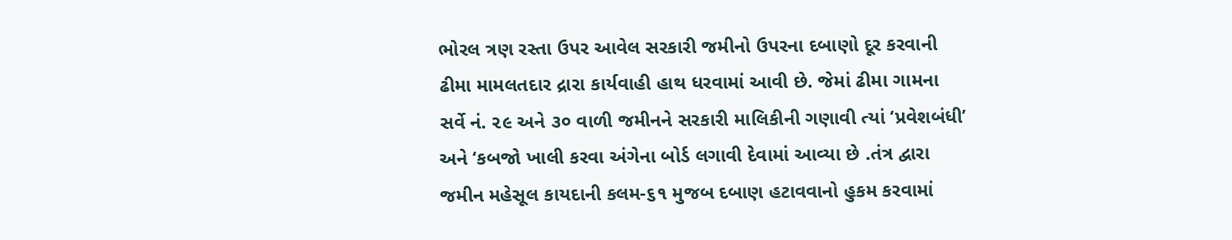ભોરલ ત્રણ રસ્તા ઉપર આવેલ સરકારી જમીનો ઉપરના દબાણો દૂર કરવાની ઢીમા મામલતદાર દ્રારા કાર્યવાહી હાથ ધરવામાં આવી છે. જેમાં ઢીમા ગામના સર્વે નં. ૨૯ અને ૩૦ વાળી જમીનને સરકારી માલિકીની ગણાવી ત્યાં ‘પ્રવેશબંધી’ અને ‘કબજો ખાલી કરવા અંગેના બોર્ડ લગાવી દેવામાં આવ્યા છે .તંત્ર દ્વારા જમીન મહેસૂલ કાયદાની કલમ-૬૧ મુજબ દબાણ હટાવવાનો હુકમ કરવામાં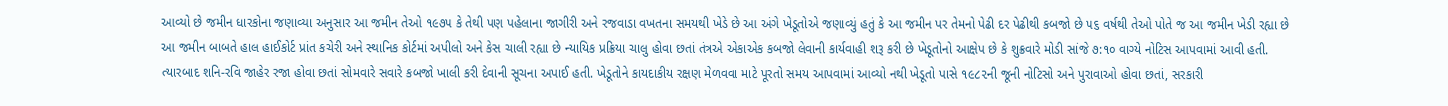આવ્યો છે જમીન ધારકોના જણાવ્યા અનુસાર આ જમીન તેઓ ૧૯૭૫ કે તેથી પણ પહેલાના જાગીરી અને રજવાડા વખતના સમયથી ખેડે છે આ અંગે ખેડૂતોએ જણાવ્યું હતું કે આ જમીન પર તેમનો પેઢી દર પેઢીથી કબજો છે ૫૬ વર્ષથી તેઓ પોતે જ આ જમીન ખેડી રહ્યા છે આ જમીન બાબતે હાલ હાઈકોર્ટ પ્રાંત કચેરી અને સ્થાનિક કોર્ટમાં અપીલો અને કેસ ચાલી રહ્યા છે ન્યાયિક પ્રક્રિયા ચાલુ હોવા છતાં તંત્રએ એકાએક કબજો લેવાની કાર્યવાહી શરૂ કરી છે ખેડૂતોનો આક્ષેપ છે કે શુક્રવારે મોડી સાંજે ૭:૧૦ વાગ્યે નોટિસ આપવામાં આવી હતી. ત્યારબાદ શનિ-રવિ જાહેર રજા હોવા છતાં સોમવારે સવારે કબજો ખાલી કરી દેવાની સૂચના અપાઈ હતી. ખેડૂતોને કાયદાકીય રક્ષણ મેળવવા માટે પૂરતો સમય આપવામાં આવ્યો નથી ખેડૂતો પાસે ૧૯૮૨ની જૂની નોટિસો અને પુરાવાઓ હોવા છતાં, સરકારી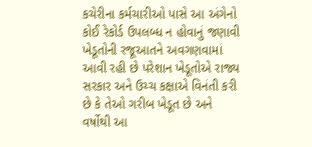કચેરીના કર્મચારીઓ પાસે આ અંગેનો કોઈ રેકોર્ડ ઉપલબ્ધ ન હોવાનું જણાવી ખેડૂતોની રજૂઆતને અવગણવામાં આવી રહી છે પરેશાન ખેડૂતોએ રાજ્ય સરકાર અને ઉચ્ચ કક્ષાએ વિનંતી કરી છે કે તેઓ ગરીબ ખેડૂત છે અને વર્ષોથી આ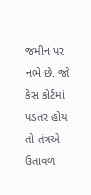જમીન પર નભે છે. જો કેસ કોર્ટમાં પડતર હોય તો તંત્રએ ઉતાવળ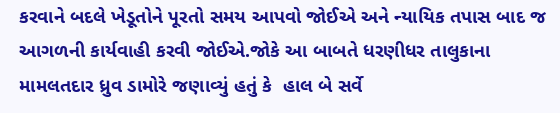કરવાને બદલે ખેડૂતોને પૂરતો સમય આપવો જોઈએ અને ન્યાયિક તપાસ બાદ જ આગળની કાર્યવાહી કરવી જોઈએ.જોકે આ બાબતે ધરણીધર તાલુકાના મામલતદાર ધ્રુવ ડામોરે જણાવ્યું હતું કે  હાલ બે સર્વે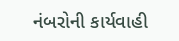નંબરોની કાર્યવાહી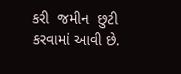કરી  જમીન  છુટી કરવામાં આવી છે.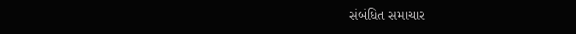સંબંધિત સમાચાર